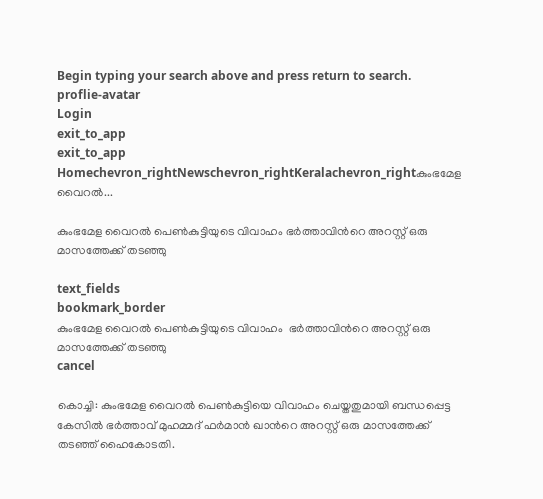Begin typing your search above and press return to search.
proflie-avatar
Login
exit_to_app
exit_to_app
Homechevron_rightNewschevron_rightKeralachevron_rightകുംഭമേള വൈറൽ...

കുംഭമേള വൈറൽ പെൺകുട്ടിയുടെ വിവാഹം ഭർത്താവിന്‍റെ അറസ്റ്റ് ഒരു മാസത്തേക്ക് തടഞ്ഞു

text_fields
bookmark_border
കുംഭമേള വൈറൽ പെൺകുട്ടിയുടെ വിവാഹം  ഭർത്താവിന്‍റെ അറസ്റ്റ് ഒരു മാസത്തേക്ക് തടഞ്ഞു
cancel

കൊച്ചി: കുംഭമേള വൈറൽ പെൺകുട്ടിയെ വിവാഹം ചെയ്തതുമായി ബന്ധപ്പെട്ട കേസിൽ ഭർത്താവ് മുഹമ്മദ് ഫർമാൻ ഖാന്‍റെ അറസ്റ്റ് ഒരു മാസത്തേക്ക് തടഞ്ഞ് ഹൈകോടതി.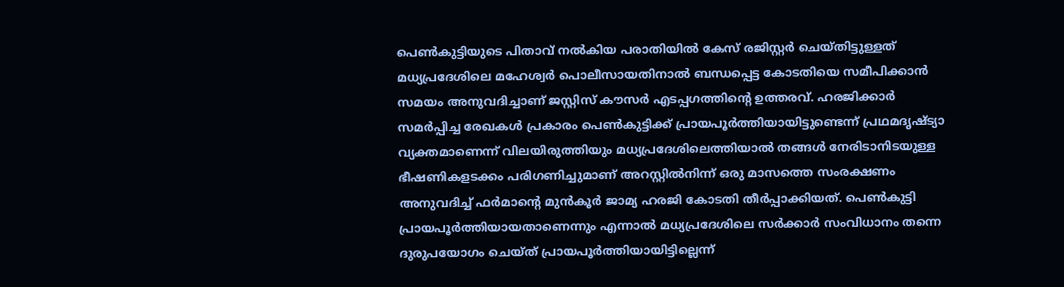പെൺകുട്ടിയുടെ പിതാവ് നൽകിയ പരാതിയിൽ കേസ് രജിസ്റ്റർ ചെയ്തിട്ടുള്ളത് മധ്യപ്രദേശിലെ മഹേശ്വർ പൊലീസായതിനാൽ ബന്ധപ്പെട്ട കോടതിയെ സമീപിക്കാൻ സമയം അനുവദിച്ചാണ് ജസ്റ്റിസ് കൗസർ എടപ്പഗത്തിന്‍റെ ഉത്തരവ്. ഹരജിക്കാർ സമർപ്പിച്ച രേഖകൾ പ്രകാരം പെൺകുട്ടിക്ക് പ്രായപൂർത്തിയായിട്ടുണ്ടെന്ന് പ്രഥമദൃഷ്ട്യാ വ്യക്തമാണെന്ന് വിലയിരുത്തിയും മധ്യപ്രദേശിലെത്തിയാൽ തങ്ങൾ നേരിടാനിടയുള്ള ഭീഷണികളടക്കം പരിഗണിച്ചുമാണ് അറസ്റ്റിൽനിന്ന് ഒരു മാസത്തെ സംരക്ഷണം അനുവദിച്ച് ഫർമാന്‍റെ മുൻകൂർ ജാമ്യ ഹരജി കോടതി തീർപ്പാക്കിയത്. പെൺകുട്ടി പ്രായപൂർത്തിയായതാണെന്നും എന്നാൽ മധ്യപ്രദേശിലെ സർക്കാർ സംവിധാനം തന്നെ ദുരുപയോഗം ചെയ്ത് പ്രായപൂർത്തിയായിട്ടില്ലെന്ന്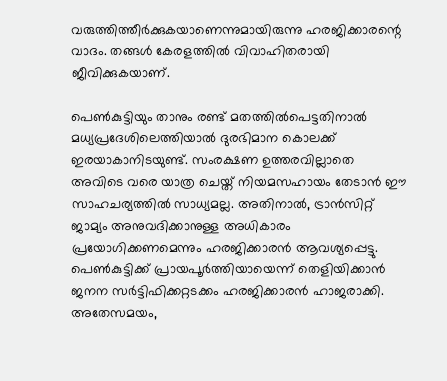വരുത്തിത്തീർക്കുകയാണെന്നുമായിരുന്നു ഹരജിക്കാരന്റെ വാദം. തങ്ങൾ കേരളത്തിൽ വിവാഹിതരായി ജീവിക്കുകയാണ്.

പെൺകുട്ടിയും താനും രണ്ട് മതത്തിൽപെട്ടതിനാൽ മധ്യപ്രദേശിലെത്തിയാൽ ദുരഭിമാന കൊലക്ക് ഇരയാകാനിടയുണ്ട്. സംരക്ഷണ ഉത്തരവില്ലാതെ അവിടെ വരെ യാത്ര ചെയ്ത് നിയമസഹായം തേടാൻ ഈ സാഹചര്യത്തിൽ സാധ്യമല്ല. അതിനാൽ, ട്രാൻസിറ്റ് ജാമ്യം അനുവദിക്കാനുള്ള അധികാരം പ്രയോഗിക്കണമെന്നും ഹരജിക്കാരൻ ആവശ്യപ്പെട്ടു. പെൺകുട്ടിക്ക് പ്രായപൂർത്തിയായെന്ന് തെളിയിക്കാൻ ജനന സർട്ടിഫിക്കറ്റടക്കം ഹരജിക്കാരൻ ഹാജരാക്കി. അതേസമയം,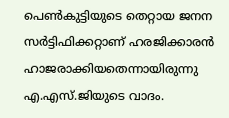പെൺകുട്ടിയുടെ തെറ്റായ ജനന സർട്ടിഫിക്കറ്റാണ് ഹരജിക്കാരൻ ഹാജരാക്കിയതെന്നായിരുന്നു എ.എസ്.ജിയുടെ വാദം.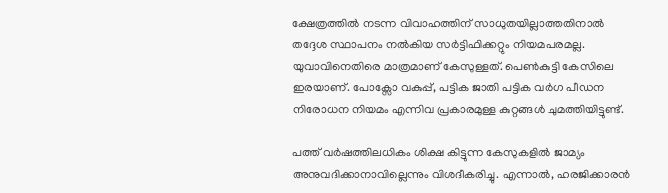ക്ഷേത്രത്തിൽ നടന്ന വിവാഹത്തിന് സാധുതയില്ലാത്തതിനാൽ തദ്ദേശ സ്ഥാപനം നൽകിയ സർട്ടിഫിക്കറ്റും നിയമപരമല്ല. യുവാവിനെതിരെ മാത്രമാണ് കേസുള്ളത്. പെൺകുട്ടി കേസിലെ ഇരയാണ്. പോക്സോ വകുപ്പ്, പട്ടിക ജാതി പട്ടിക വർഗ പീഡന നിരോധന നിയമം എന്നിവ പ്രകാരമുള്ള കുറ്റങ്ങൾ ചുമത്തിയിട്ടുണ്ട്.

പത്ത് വർഷത്തിലധികം ശിക്ഷ കിട്ടുന്ന കേസുകളിൽ ജാമ്യം അനുവദിക്കാനാവില്ലെന്നും വിശദീകരിച്ചു. എന്നാൽ, ഹരജിക്കാരൻ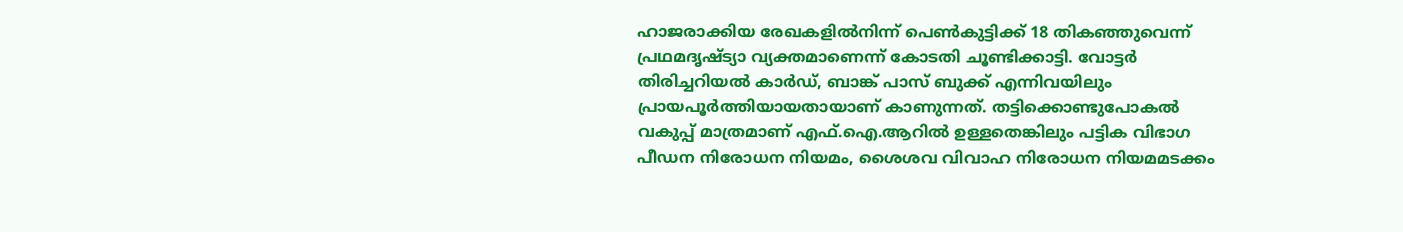ഹാജരാക്കിയ രേഖകളിൽനിന്ന് പെൺകുട്ടിക്ക് 18 തികഞ്ഞുവെന്ന് പ്രഥമദൃഷ്ട്യാ വ്യക്തമാണെന്ന് കോടതി ചൂണ്ടിക്കാട്ടി. വോട്ടർ തിരിച്ചറിയൽ കാർഡ്, ബാങ്ക് പാസ് ബുക്ക് എന്നിവയിലും പ്രായപൂർത്തിയായതായാണ് കാണുന്നത്. തട്ടിക്കൊണ്ടുപോകൽ വകുപ്പ് മാത്രമാണ് എഫ്.ഐ.ആറിൽ ഉള്ളതെങ്കിലും പട്ടിക വിഭാഗ പീഡന നിരോധന നിയമം, ശൈശവ വിവാഹ നിരോധന നിയമമടക്കം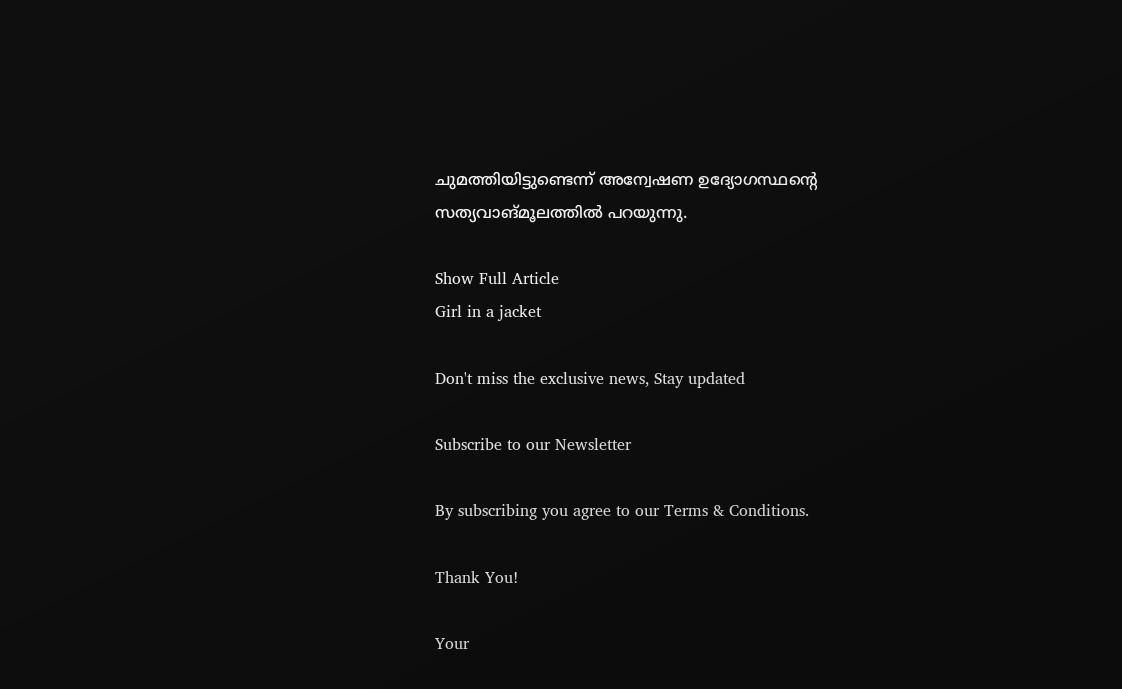ചുമത്തിയിട്ടുണ്ടെന്ന് അന്വേഷണ ഉദ്യോഗസ്ഥന്‍റെ സത്യവാങ്മൂലത്തിൽ പറയുന്നു.

Show Full Article
Girl in a jacket

Don't miss the exclusive news, Stay updated

Subscribe to our Newsletter

By subscribing you agree to our Terms & Conditions.

Thank You!

Your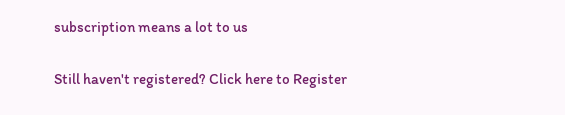subscription means a lot to us

Still haven't registered? Click here to Register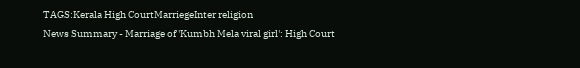TAGS:Kerala High CourtMarriegeInter religion
News Summary - Marriage of 'Kumbh Mela viral girl': High Court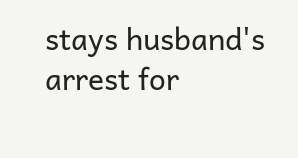stays husband's arrest for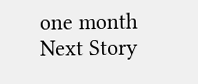one month
Next Story